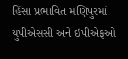હિંસા પ્રભાવિત મણિપુરમાં યુપીએસસી અને ઇપીએફઓ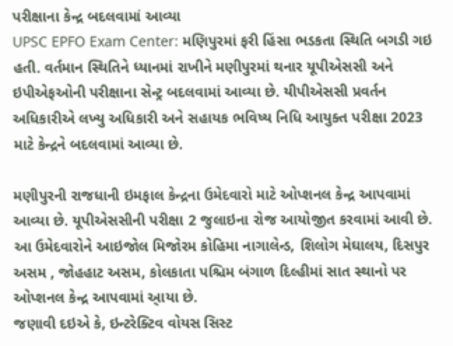પરીક્ષાના કેન્દ્ર બદલવામાં આવ્યા
UPSC EPFO Exam Center: મણિપુરમાં ફરી હિંસા ભડકતા સ્થિતિ બગડી ગઇ હતી. વર્તમાન સ્થિતિને ધ્યાનમાં રાખીને મણીપુરમાં થનાર યૂપીએસસી અને ઇપીએફઓની પરીક્ષાના સેન્ટ્ર બદલવામાં આવ્યા છે. યીપીએસસી પ્રવર્તન અધિકારીએ લખ્યુ અધિકારી અને સહાયક ભવિષ્ય નિધિ આયુક્ત પરીક્ષા 2023 માટે કેન્દ્રને બદલવામાં આવ્યા છે.

મણીપુરની રાજધાની ઇમફાલ કેન્દ્રના ઉમેદવારો માટે ઓપ્શનલ કેન્દ્ર આપવામાં આવ્યા છે. યૂપીએસસીની પરીક્ષા 2 જુલાઇના રોજ આયોજીત કરવામાં આવી છે. આ ઉમેદવારોને આઇજોલ મિજોરમ કોહિમા નાગાલેન્ડ, શિલોગ મેઘાલય, દિસપુર અસમ , જોહહાટ અસમ, કોલકાતા પશ્ચિમ બંગાળ દિલ્હીમાં સાત સ્થાનો પર ઓપ્શનલ કેન્દ્ર આપવામાં આ્યા છે.
જણાવી દઇએ કે, ઇન્ટરેક્ટિવ વોયસ સિસ્ટ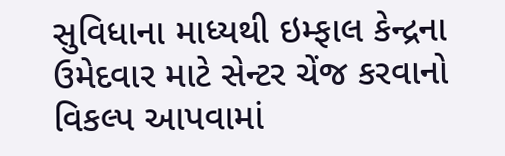સુવિધાના માધ્યથી ઇમ્ફાલ કેન્દ્રના ઉમેદવાર માટે સેન્ટર ચેંજ કરવાનો વિકલ્પ આપવામાં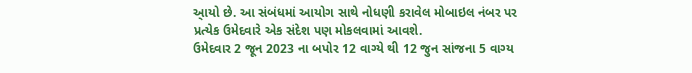આ્યો છે. આ સંબંધમાં આયોગ સાથે નોધણી કરાવેલ મોબાઇલ નંબર પર પ્રત્યેક ઉમેદવારે એક સંદેશ પણ મોકલવામાં આવશે.
ઉમેદવાર 2 જૂન 2023 ના બપોર 12 વાગ્યે થી 12 જુન સાંજના 5 વાગ્ય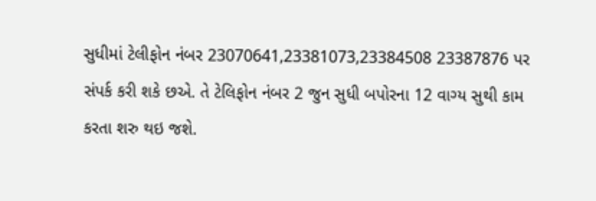સુધીમાં ટેલીફોન નંબર 23070641,23381073,23384508 23387876 પર સંપર્ક કરી શકે છએ. તે ટેલિફોન નંબર 2 જુન સુધી બપોરના 12 વાગ્ય સુથી કામ કરતા શરુ થઇ જશે.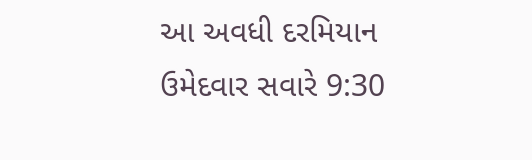આ અવધી દરમિયાન ઉમેદવાર સવારે 9:30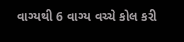વાગ્યથી 6 વાગ્ય વચ્ચે કોલ કરી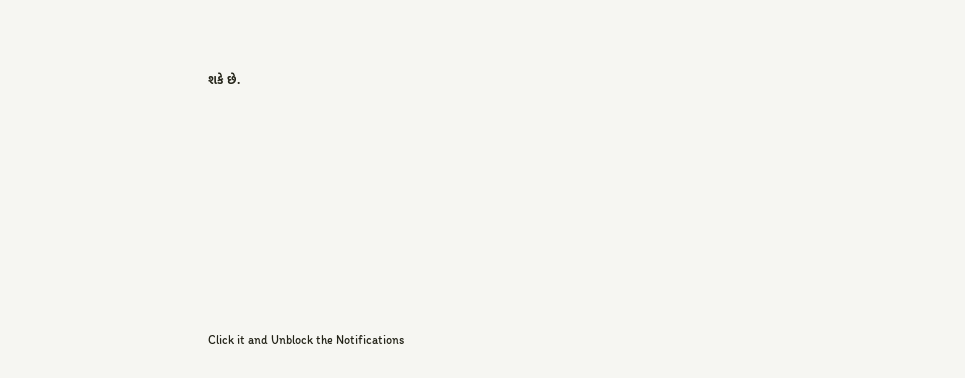શકે છે.












Click it and Unblock the Notifications